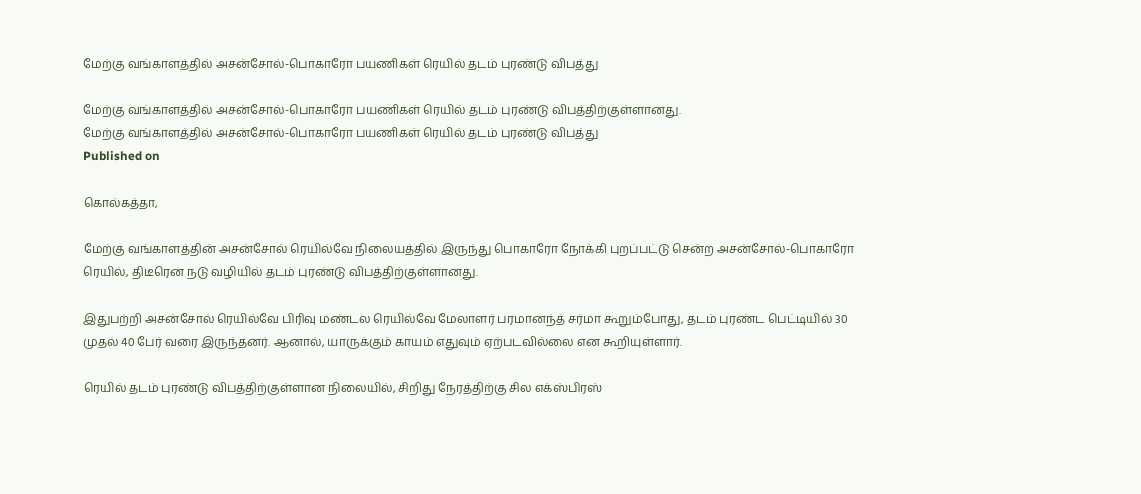மேற்கு வங்காளத்தில் அசன்சோல்-பொகாரோ பயணிகள் ரெயில் தடம் புரண்டு விபத்து

மேற்கு வங்காளத்தில் அசன்சோல்-பொகாரோ பயணிகள் ரெயில் தடம் புரண்டு விபத்திற்குள்ளானது.
மேற்கு வங்காளத்தில் அசன்சோல்-பொகாரோ பயணிகள் ரெயில் தடம் புரண்டு விபத்து
Published on

கொல்கத்தா,

மேற்கு வங்காளத்தின் அசன்சோல் ரெயில்வே நிலையத்தில் இருந்து பொகாரோ நோக்கி புறப்பட்டு சென்ற அசன்சோல்-பொகாரோ ரெயில், திடீரென நடு வழியில் தடம் புரண்டு விபத்திற்குள்ளானது.

இதுபற்றி அசன்சோல் ரெயில்வே பிரிவு மண்டல ரெயில்வே மேலாளர் பரமானந்த் சர்மா கூறும்போது, தடம் புரண்ட பெட்டியில் 30 முதல் 40 பேர் வரை இருந்தனர். ஆனால், யாருக்கும் காயம் எதுவும் ஏற்படவில்லை என கூறியுள்ளார்.

ரெயில் தடம் புரண்டு விபத்திற்குள்ளான நிலையில், சிறிது நேரத்திற்கு சில எக்ஸ்பிரஸ்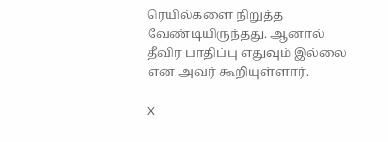ரெயில்களை நிறுத்த வேண்டியிருந்தது. ஆனால் தீவிர பாதிப்பு எதுவும் இல்லை என அவர் கூறியுள்ளார்.

X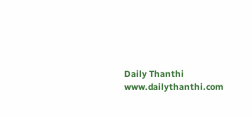Daily Thanthi
www.dailythanthi.com